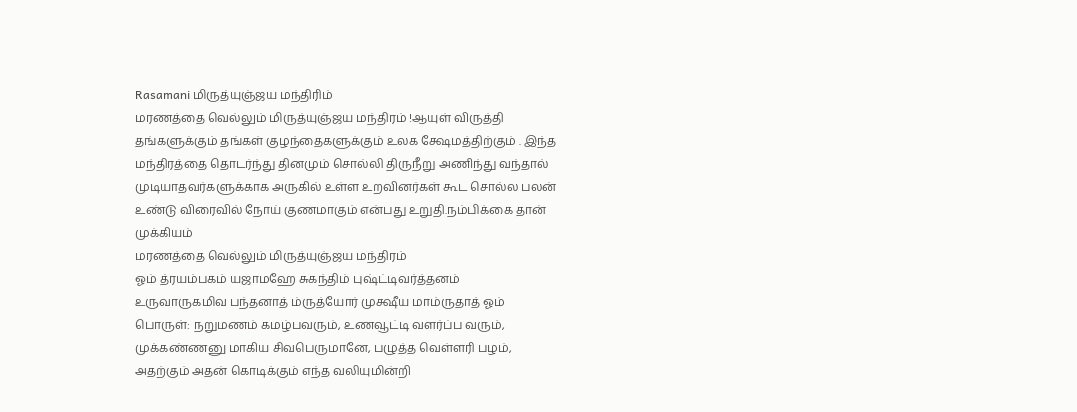Rasamani மிருத்யுஞ்ஜய மந்திரிம்
மரணத்தை வெல்லும் மிருத்யுஞ்ஜய மந்திரம் !ஆயுள் விருத்தி தங்களுக்கும் தங்கள் குழந்தைகளுக்கும் உலக க்ஷேமத்திற்கும் . இந்த மந்திரத்தை தொடர்ந்து தினமும் சொல்லி திருநீறு அணிந்து வந்தால் முடியாதவர்களுக்காக அருகில் உள்ள உறவினர்கள் கூட சொல்ல பலன் உண்டு விரைவில் நோய் குணமாகும் என்பது உறுதி.நம்பிக்கை தான் முக்கியம்
மரணத்தை வெல்லும் மிருத்யுஞ்ஜய மந்திரம்
ஓம் த்ரயம்பகம் யஜாமஹே சுகந்திம் புஷ்ட்டிவர்த்தனம்
உருவாருகமிவ பந்தனாத் ம்ருத்யோர் முக்ஷீய மாம்ருதாத் ஓம்
பொருள்: நறுமணம் கமழ்பவரும், உணவூட்டி வளர்ப்ப வரும், முக்கண்ணனு மாகிய சிவபெருமானே, பழுத்த வெள்ளரி பழம், அதற்கும் அதன் கொடிக்கும் எந்த வலியுமின்றி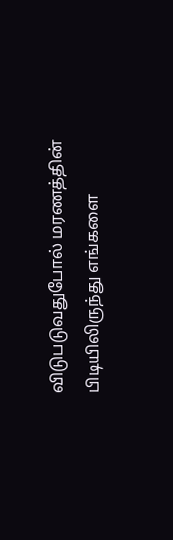விடுபடுவதுபோல் மரணத்தின் பிடியிலிருந்து எங்களை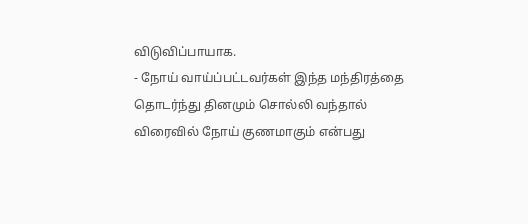விடுவிப்பாயாக.
- நோய் வாய்ப்பட்டவர்கள் இந்த மந்திரத்தை தொடர்ந்து தினமும் சொல்லி வந்தால் விரைவில் நோய் குணமாகும் என்பது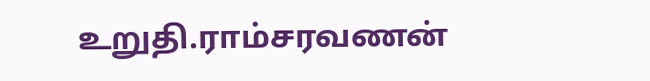உறுதி.ராம்சரவணன்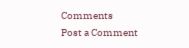Comments
Post a Comment